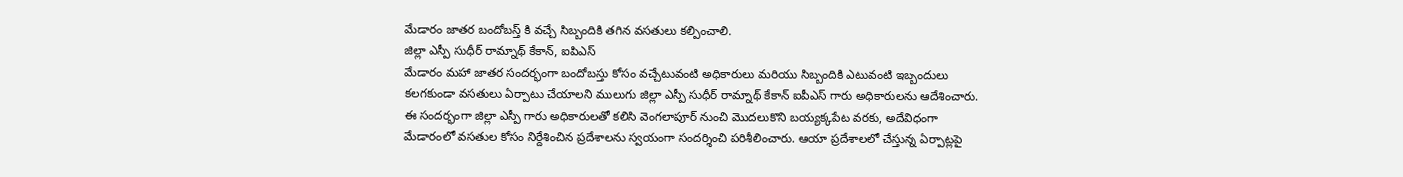మేడారం జాతర బందోబస్త్ కి వచ్చే సిబ్బందికి తగిన వసతులు కల్పించాలి.
జిల్లా ఎస్పీ సుధీర్ రామ్నాథ్ కేకాన్, ఐపిఎస్
మేడారం మహా జాతర సందర్భంగా బందోబస్తు కోసం వచ్చేటువంటి అధికారులు మరియు సిబ్బందికి ఎటువంటి ఇబ్బందులు కలగకుండా వసతులు ఏర్పాటు చేయాలని ములుగు జిల్లా ఎస్పీ సుధీర్ రామ్నాథ్ కేకాన్ ఐపీఎస్ గారు అధికారులను ఆదేశించారు.
ఈ సందర్భంగా జిల్లా ఎస్పీ గారు అధికారులతో కలిసి వెంగలాపూర్ నుంచి మొదలుకొని బయ్యక్కపేట వరకు, అదేవిధంగా మేడారంలో వసతుల కోసం నిర్దేశించిన ప్రదేశాలను స్వయంగా సందర్శించి పరిశీలించారు. ఆయా ప్రదేశాలలో చేస్తున్న ఏర్పాట్లపై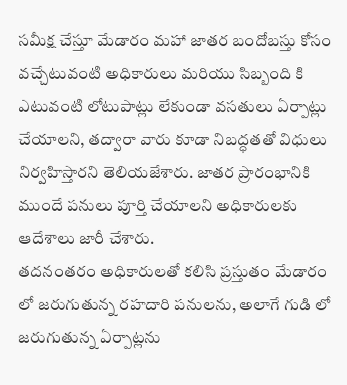సమీక్ష చేస్తూ మేడారం మహా జాతర బందోబస్తు కోసం వచ్చేటువంటి అధికారులు మరియు సిబ్బంది కి ఎటువంటి లోటుపాట్లు లేకుండా వసతులు ఏర్పాట్లు చేయాలని, తద్వారా వారు కూడా నిబద్ధతతో విధులు నిర్వహిస్తారని తెలియజేశారు. జాతర ప్రారంభానికి ముందే పనులు పూర్తి చేయాలని అధికారులకు ఆదేశాలు జారీ చేశారు.
తదనంతరం అధికారులతో కలిసి ప్రస్తుతం మేడారం లో జరుగుతున్న రహదారి పనులను, అలాగే గుడి లో జరుగుతున్న ఏర్పాట్లను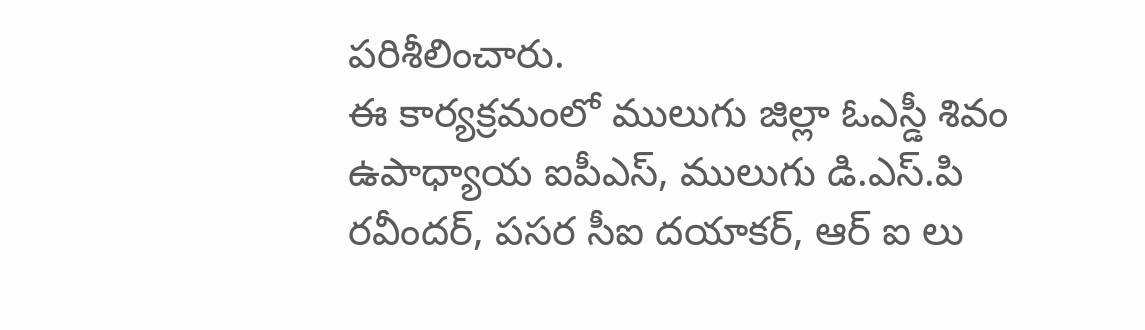పరిశీలించారు.
ఈ కార్యక్రమంలో ములుగు జిల్లా ఓఎస్డీ శివం ఉపాధ్యాయ ఐపీఎస్, ములుగు డి.ఎస్.పి రవీందర్, పసర సీఐ దయాకర్, ఆర్ ఐ లు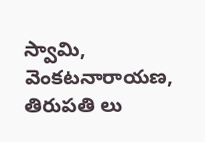స్వామి, వెంకటనారాయణ, తిరుపతి లు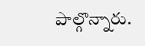పాల్గొన్నారు.